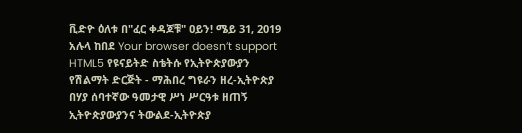ቪድዮ ዕለቱ በ"ፈር ቀዳጆቹ" ዐይን! ሜይ 31, 2019 አሉላ ከበደ Your browser doesn’t support HTML5 የዩናይትድ ስቴትሱ የኢትዮጵያውያን የሽልማት ድርጅት - ማሕበረ ግዩራን ዘረ-ኢትዮጵያ በሃያ ሰባተኛው ዓመታዊ ሥነ ሥርዓቱ ዘጠኝ ኢትዮጵያውያንና ትውልደ-ኢትዮጵያ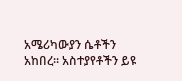አሜሪካውያን ሴቶችን አከበረ። አስተያየቶችን ይዩ